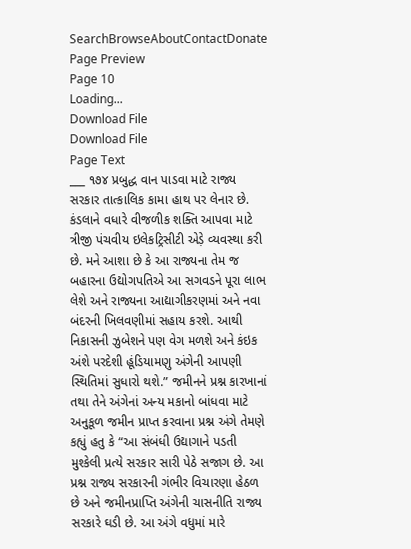SearchBrowseAboutContactDonate
Page Preview
Page 10
Loading...
Download File
Download File
Page Text
___ ૧૭૪ પ્રબુદ્ધ વાન પાડવા માટે રાજ્ય સરકાર તાત્કાલિક કામા હાથ પર લેનાર છે. કંડલાને વધારે વીજળીક શક્તિ આપવા માટે ત્રીજી પંચવીય ઇલેકટ્રિસીટી એડ઼ે વ્યવસ્થા કરી છે. મને આશા છે કે આ રાજ્યના તેમ જ બહારના ઉદ્યોગપતિએ આ સગવડને પૂરા લાભ લેશે અને રાજ્યના આદ્યાગીકરણમાં અને નવા બંદરની ખિલવણીમાં સહાય કરશે. આથી નિકાસની ઝુબેશને પણ વેગ મળશે અને કંઇક અંશે પરદેશી હૂંડિયામણુ અંગેની આપણી સ્થિતિમાં સુધારો થશે.” જમીનને પ્રશ્ન કારખાનાં તથા તેને અંગેનાં અન્ય મકાનો બાંધવા માટે અનુકૂળ જમીન પ્રાપ્ત કરવાના પ્રશ્ન અંગે તેમણે કહ્યું હતુ કે “આ સંબંધી ઉદ્યાગાને પડતી મુશ્કેલી પ્રત્યે સરકાર સારી પેઠે સજાગ છે. આ પ્રશ્ન રાજ્ય સરકારની ગંભીર વિચારણા હેઠળ છે અને જમીનપ્રાપ્તિ અંગેની ચાસનીતિ રાજ્ય સરકારે ઘડી છે. આ અંગે વધુમાં મારે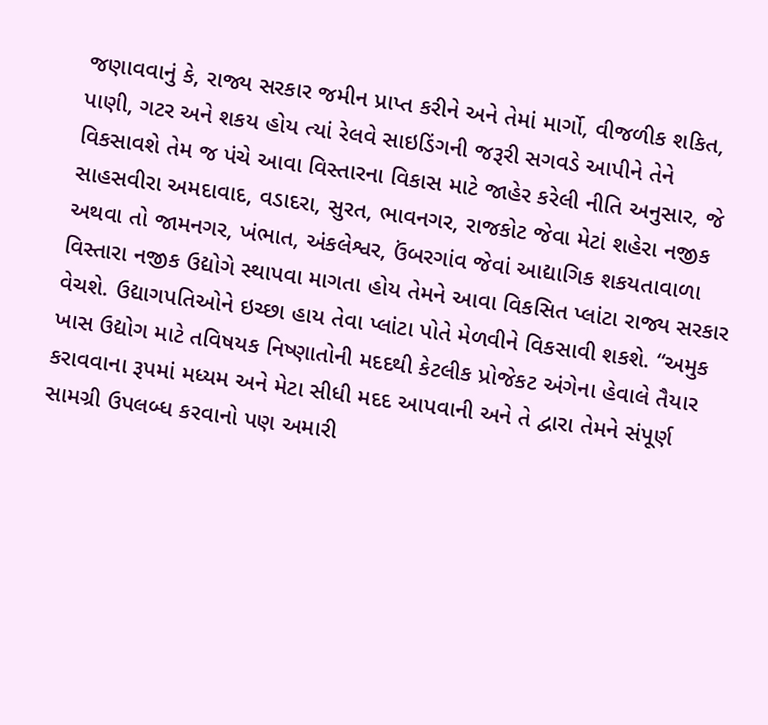જણાવવાનું કે, રાજ્ય સરકાર જમીન પ્રાપ્ત કરીને અને તેમાં માર્ગો, વીજળીક શકિત, પાણી, ગટર અને શકય હોય ત્યાં રેલવે સાઇડિંગની જરૂરી સગવડે આપીને તેને વિકસાવશે તેમ જ પંચે આવા વિસ્તારના વિકાસ માટે જાહેર કરેલી નીતિ અનુસાર, જે સાહસવીરા અમદાવાદ, વડાદરા, સુરત, ભાવનગર, રાજકોટ જેવા મેટાં શહેરા નજીક અથવા તો જામનગર, ખંભાત, અંકલેશ્વર, ઉંબરગાંવ જેવાં આદ્યાગિક શકયતાવાળા વિસ્તારા નજીક ઉદ્યોગે સ્થાપવા માગતા હોય તેમને આવા વિકસિત પ્લાંટા રાજ્ય સરકાર વેચશે. ઉદ્યાગપતિઓને ઇચ્છા હાય તેવા પ્લાંટા પોતે મેળવીને વિકસાવી શકશે. “અમુક ખાસ ઉદ્યોગ માટે તવિષયક નિષ્ણાતોની મદદથી કેટલીક પ્રોજેકટ અંગેના હેવાલે તૈયાર કરાવવાના રૂપમાં મધ્યમ અને મેટા સીધી મદદ આપવાની અને તે દ્વારા તેમને સંપૂર્ણ સામગ્રી ઉપલબ્ધ કરવાનો પણ અમારી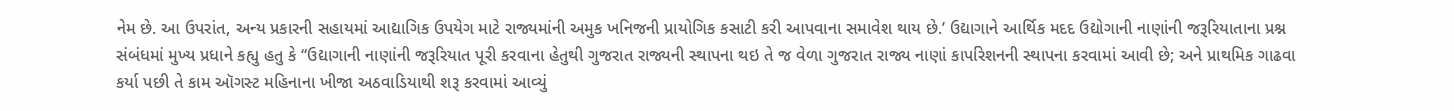નેમ છે. આ ઉપરાંત, અન્ય પ્રકારની સહાયમાં આદ્યાગિક ઉપયેગ માટે રાજ્યમાંની અમુક ખનિજની પ્રાયોગિક કસાટી કરી આપવાના સમાવેશ થાય છે.’ ઉદ્યાગાને આર્થિક મદદ ઉદ્યોગાની નાણાંની જરૂરિયાતાના પ્રશ્ન સંબંધમાં મુખ્ય પ્રધાને કહ્યુ હતુ કે “ઉદ્યાગાની નાણાંની જરૂરિયાત પૂરી કરવાના હેતુથી ગુજરાત રાજ્યની સ્થાપના થઇ તે જ વેળા ગુજરાત રાજ્ય નાણાં કાર્પારેશનની સ્થાપના કરવામાં આવી છે; અને પ્રાથમિક ગાઢવા કર્યા પછી તે કામ ઑગસ્ટ મહિનાના ખીજા અઠવાડિયાથી શરૂ કરવામાં આવ્યું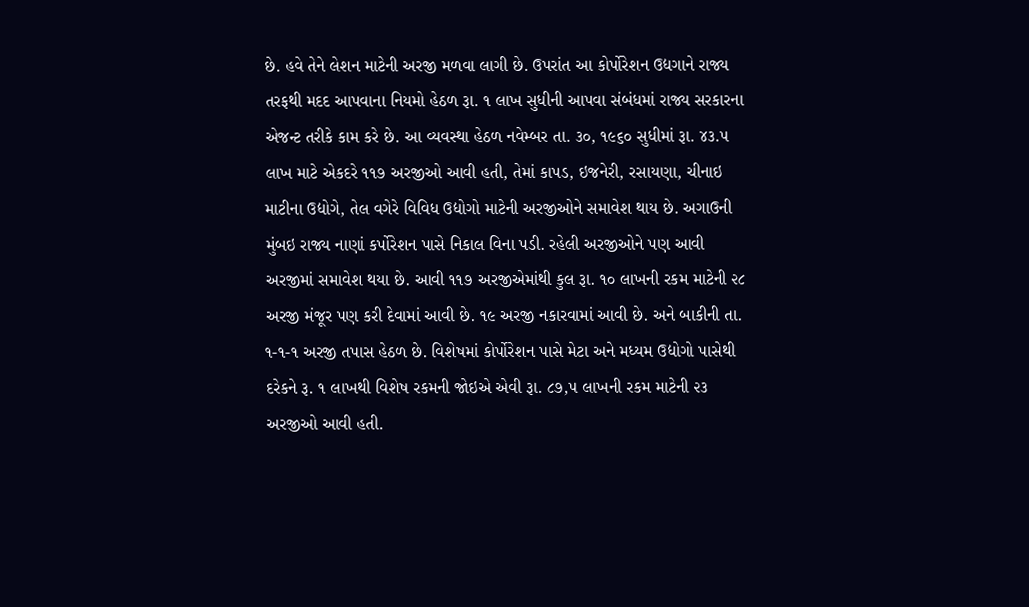છે. હવે તેને લેશન માટેની અરજી મળવા લાગી છે. ઉપરાંત આ કોર્પોરેશન ઉદ્યગાને રાજ્ય તરફથી મદદ આપવાના નિયમો હેઠળ રૂા. ૧ લાખ સુધીની આપવા સંબંધમાં રાજ્ય સરકારના એજન્ટ તરીકે કામ કરે છે. આ વ્યવસ્થા હેઠળ નવેમ્બર તા. ૩૦, ૧૯૬૦ સુધીમાં રૂા. ૪૩.૫ લાખ માટે એકદરે ૧૧૭ અરજીઓ આવી હતી, તેમાં કાપડ, ઇજનેરી, રસાયણા, ચીનાઇ માટીના ઉદ્યોગે, તેલ વગેરે વિવિધ ઉદ્યોગો માટેની અરજીઓને સમાવેશ થાય છે. અગાઉની મુંબઇ રાજ્ય નાણાં કર્પોરેશન પાસે નિકાલ વિના પડી. રહેલી અરજીઓને પણ આવી અરજીમાં સમાવેશ થયા છે. આવી ૧૧૭ અરજીએમાંથી કુલ રૂા. ૧૦ લાખની રકમ માટેની ૨૮ અરજી મંજૂર પણ કરી દેવામાં આવી છે. ૧૯ અરજી નકારવામાં આવી છે. અને બાકીની તા. ૧-૧-૧ અરજી તપાસ હેઠળ છે. વિશેષમાં કોર્પોરેશન પાસે મેટા અને મધ્યમ ઉદ્યોગો પાસેથી દરેકને રૂ. ૧ લાખથી વિશેષ રકમની જોઇએ એવી રૂા. ૮૭,૫ લાખની રકમ માટેની ૨૩ અરજીઓ આવી હતી.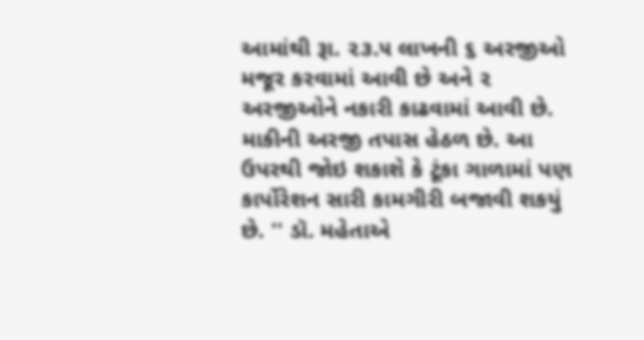આમાંથી રૂા. ૨૩.૫ લાખની ૬ અરજીઓ મજૂર કરવામાં આવી છે અને ૨ અરજીઓને નકારી કાઢવામાં આવી છે. માકીની અરજી તપાસ હેઠળ છે. આ ઉપરથી જોઇ શકાશે કે ટૂંકા ગાળામાં પણ કાર્પોરેશન સારી કામગીરી બજાવી શકયું છે. '' ડૉ. મહેતાએ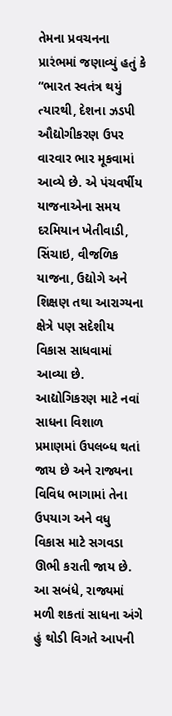તેમના પ્રવચનના પ્રારંભમાં જણાવ્યું હતું કે “ભારત સ્વતંત્ર થયું ત્યારથી, દેશના ઝડપી ઔદ્યોગીકરણ ઉપર વારવાર ભાર મૂકવામાં આવ્યે છે. એ પંચવર્ષીય યાજનાએના સમય દરમિયાન ખેતીવાડી, સિંચાઇ, વીજળિક યાજના, ઉદ્યોગે અને શિક્ષણ તથા આરાગ્યના ક્ષેત્રે પણ સદેશીય વિકાસ સાધવામાં આવ્યા છે. આદ્યોગિકરણ માટે નવાં સાધના વિશાળ પ્રમાણમાં ઉપલબ્ધ થતાં જાય છે અને રાજ્યના વિવિધ ભાગામાં તેના ઉપયાગ અને વધુ વિકાસ માટે સગવડા ઊભી કરાતી જાય છે. આ સબંધે, રાજ્યમાં મળી શકતાં સાધના અંગે હું થોડી વિગતે આપની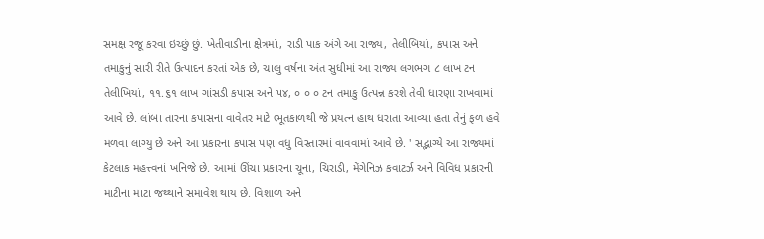સમક્ષ રજૂ કરવા ઇચ્છું છું. ખેતીવાડીના ક્ષેત્રમાં, રાડી પાક અંગે આ રાજ્ય, તેલીબિયાં, કપાસ અને તમાકુનું સારી રીતે ઉત્પાદન કરતાં એક છે, ચાલુ વર્ષના અંત સુધીમાં આ રાજ્ય લગભગ ૮ લાખ ટન તેલીખિયાં, ૧૧.૬૧ લાખ ગાંસડી કપાસ અને ૫૪, ૦ ૦ ૦ ટન તમાકુ ઉત્પન્ન કરશે તેવી ધારણા રાખવામાં આવે છે. લાંબા તારના કપાસના વાવેતર માટે ભૂતકાળથી જે પ્રયત્ન હાથ ધરાતા આવ્યા હતા તેનું ફળ હવે મળવા લાગ્યુ છે અને આ પ્રકારના કપાસ પણ વધુ વિસ્તારમાં વાવવામાં આવે છે. ' સદ્ભાગ્યે આ રાજ્યમાં કેટલાક મહત્ત્વનાં ખનિજે છે. આમાં ઊંચા પ્રકારના ચૂના, ચિરાડી, મેંગેનિઝ કવાટર્ઝ અને વિવિધ પ્રકારની માટીના માટા જથ્થાને સમાવેશ થાય છે. વિશાળ અને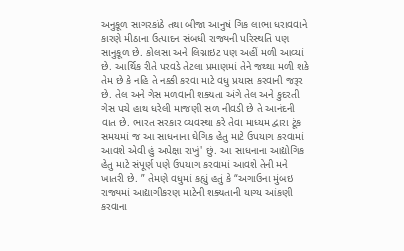અનુકૂળ સાગરકાંઠે તથા બીજા આનુષં ગિક લાભા ધરાવવાને કારણે મીઠાના ઉત્પાદન સંબધી રાજ્યની પરિસ્થતિ પણ સાનુકૂળ છે. કોલસા અને લિગ્નાઇટ પણ અહીં મળી આવ્યાં છે. આર્થિક રીતે પરવડે તેટલા પ્રમાણમાં તેને જથ્થા મળી શકે તેમ છે કે નહિ તે નક્કી કરવા માટે વધુ પ્રયાસ કરવાની જરૂર છે. તેલ અને ગેસ મળવાની શક્યતા અંગે તેલ અને કુદરતી ગેસ પચે હાથ ધરેલી માજણી સળ નીવડી છે તે આનંદની વાત છે. ભારત સરકાર વ્યવસ્થા કરે તેવા માધ્યમ દ્વારા ટૂંક સમયમાં જ આ સાધનાના ઘેગિક હેતુ માટે ઉપયાગ કરવામાં આવશે એવી હું અપેક્ષા રાખું' છું. આ સાધનાના આદ્યોગિક હેતુ માટે સંપૂર્ણ પણે ઉપયાગ કરવામાં આવશે તેની મને ખાતરી છે. ” તેમણે વધુમાં કહ્યું હતું કે “અગાઉના મુંબઇ રાજ્યમાં આદ્યાગીકરણ માટેની શક્યતાની યાગ્ય આંકણી કરવાના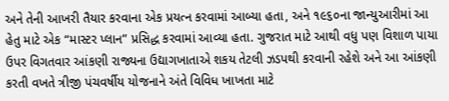અને તેની આખરી તૈયાર કરવાના એક પ્રયત્ન કરવામાં આબ્યા હતા, અને ૧૯૬૦ના જાન્યુઆરીમાં આ હેતુ માટે એક “માસ્ટર પ્લાન” પ્રસિદ્ધ કરવામાં આવ્યા હતા. ગુજરાત માટે આથી વધુ પણ વિશાળ પાયા ઉપર વિગતવાર આંકણી રાજ્યના ઉદ્યાગખાતાએ શકય તેટલી ઝડપથી કરવાની રહેશે અને આ આંકણી કરતી વખતે ત્રીજી પંચવર્ષીય યોજનાને અંતે વિવિધ ખાખતા માટે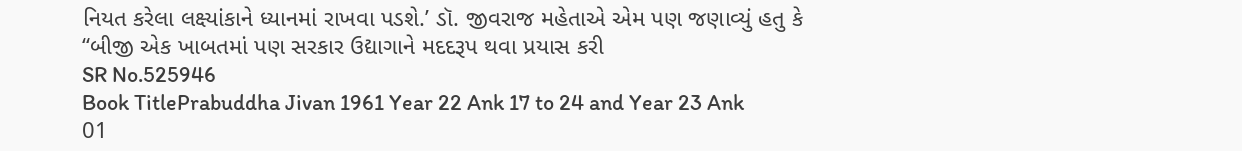નિયત કરેલા લક્ષ્યાંકાને ધ્યાનમાં રાખવા પડશે.’ ડૉ. જીવરાજ મહેતાએ એમ પણ જણાવ્યું હતુ કે “બીજી એક ખાબતમાં પણ સરકાર ઉદ્યાગાને મદદરૂપ થવા પ્રયાસ કરી
SR No.525946
Book TitlePrabuddha Jivan 1961 Year 22 Ank 17 to 24 and Year 23 Ank 01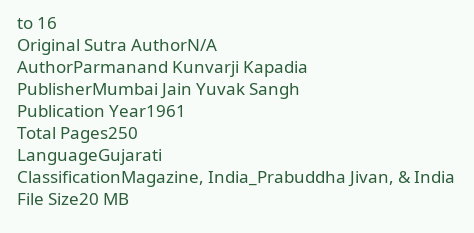to 16
Original Sutra AuthorN/A
AuthorParmanand Kunvarji Kapadia
PublisherMumbai Jain Yuvak Sangh
Publication Year1961
Total Pages250
LanguageGujarati
ClassificationMagazine, India_Prabuddha Jivan, & India
File Size20 MB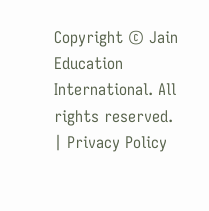Copyright © Jain Education International. All rights reserved. | Privacy Policy